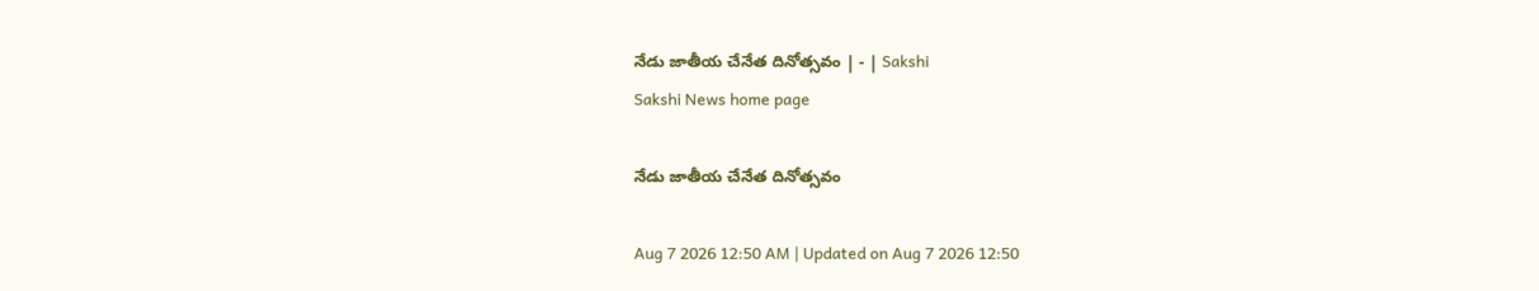నేడు జాతీయ చేనేత దినోత్సవం | - | Sakshi
Sakshi News home page

నేడు జాతీయ చేనేత దినోత్సవం

Aug 7 2026 12:50 AM | Updated on Aug 7 2026 12:50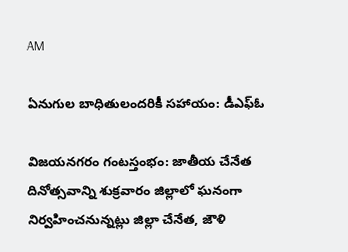AM

ఏనుగుల బాధితులందరికీ సహాయం: డీఎఫ్‌ఓ

విజయనగరం గంటస్తంభం: జాతీయ చేనేత దినోత్సవాన్ని శుక్రవారం జిల్లాలో ఘనంగా నిర్వహించనున్నట్లు జిల్లా చేనేత, జౌళి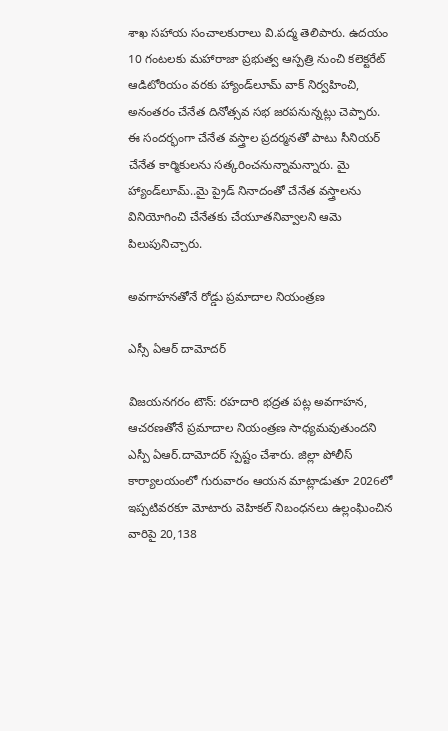శాఖ సహాయ సంచాలకురాలు వి.పద్మ తెలిపారు. ఉదయం 10 గంటలకు మహారాజా ప్రభుత్వ ఆస్పత్రి నుంచి కలెక్టరేట్‌ ఆడిటోరియం వరకు హ్యాండ్‌లూమ్‌ వాక్‌ నిర్వహించి, అనంతరం చేనేత దినోత్సవ సభ జరపనున్నట్లు చెప్పారు. ఈ సందర్భంగా చేనేత వస్త్రాల ప్రదర్మనతో పాటు సీనియర్‌ చేనేత కార్మికులను సత్కరించనున్నామన్నారు. మై హ్యాండ్‌లూమ్‌..మై ప్రైడ్‌ నినాదంతో చేనేత వస్త్రాలను వినియోగించి చేనేతకు చేయూతనివ్వాలని ఆమె పిలుపునిచ్చారు.

అవగాహనతోనే రోడ్డు ప్రమాదాల నియంత్రణ

ఎస్సీ ఏఆర్‌ దామోదర్‌

విజయనగరం టౌన్‌: రహదారి భద్రత పట్ల అవగాహన, ఆచరణతోనే ప్రమాదాల నియంత్రణ సాధ్యమవుతుందని ఎస్పీ ఏఆర్‌.దామోదర్‌ స్పష్టం చేశారు. జిల్లా పోలీస్‌ కార్యాలయంలో గురువారం ఆయన మాట్లాడుతూ 2026లో ఇప్పటివరకూ మోటారు వెహికల్‌ నిబంధనలు ఉల్లంఘించిన వారిపై 20,138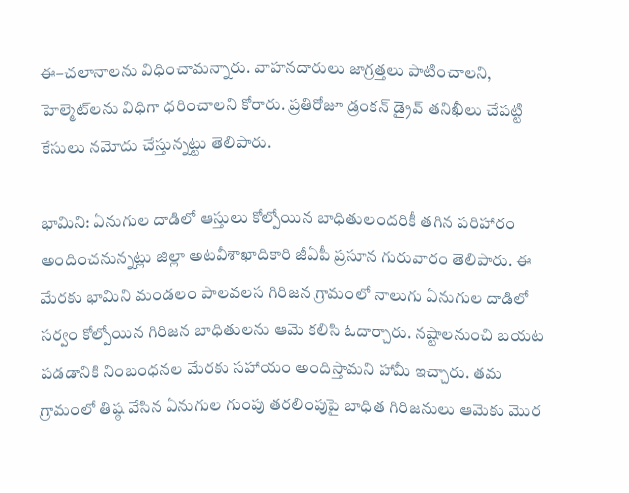ఈ–చలానాలను విధించామన్నారు. వాహనదారులు జాగ్రత్తలు పాటించాలని, హెల్మెట్‌లను విధిగా ధరించాలని కోరారు. ప్రతిరోజూ డ్రంకన్‌ డ్రైవ్‌ తనిఖీలు చేపట్టి కేసులు నమోదు చేస్తున్నట్టు తెలిపారు.

భామిని: ఏనుగుల దాడిలో ఆస్తులు కోల్పోయిన బాధితులందరికీ తగిన పరిహారం అందించనున్నట్లు జిల్లా అటవీశాఖాదికారి జీఏపీ ప్రసూన గురువారం తెలిపారు. ఈ మేరకు భామిని మండలం పాలవలస గిరిజన గ్రామంలో నాలుగు ఏనుగుల దాడిలో సర్వం కోల్పోయిన గిరిజన బాధితులను ఆమె కలిసి ఓదార్చారు. నష్టాలనుంచి బయట పడడానికి నింబంధనల మేరకు సహాయం అందిస్తామని హామీ ఇచ్చారు. తమ గ్రామంలో తిష్ఠ వేసిన ఏనుగుల గుంపు తరలింపుపై బాధిత గిరిజనులు ఆమెకు మొర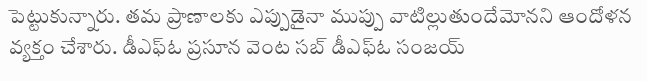పెట్టుకున్నారు. తమ ప్రాణాలకు ఎప్పుడైనా ముప్పు వాటిల్లుతుందేమోనని ఆందోళన వ్యక్తం చేశారు. డీఎఫ్‌ఓ ప్రసూన వెంట సబ్‌ డీఎఫ్‌ఓ సంజయ్‌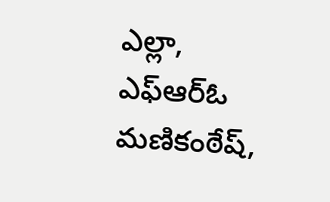ఎల్లా, ఎఫ్‌ఆర్‌ఓ మణికంఠేష్‌,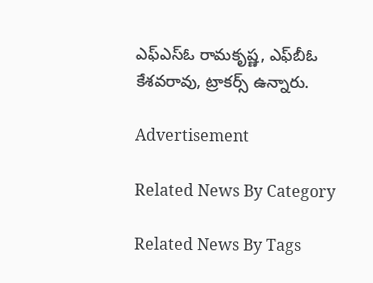ఎఫ్‌ఎస్‌ఓ రామకృష్ణ, ఎఫ్‌బీఓ కేశవరావు, ట్రాకర్స్‌ ఉన్నారు.

Advertisement

Related News By Category

Related News By Tags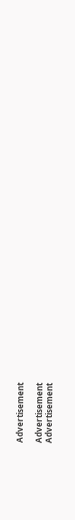Advertisement

Advertisement
Advertisement